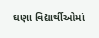ઘણા વિદ્યાર્થીઓમાં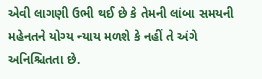એવી લાગણી ઉભી થઈ છે કે તેમની લાંબા સમયની મહેનતને યોગ્ય ન્યાય મળશે કે નહીં તે અંગે અનિશ્ચિતતા છે.